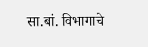सा.बां. विभागाचे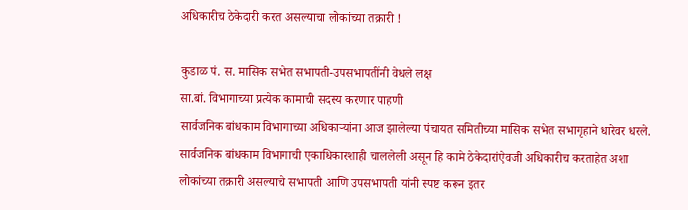अधिकारीच ठेकेदारी करत असल्याचा लोकांच्या तक्रारी !

कुडाळ पं. स. मासिक सभेत सभापती-उपसभापतींनी वेधले लक्ष
सा.बां. विभागाच्या प्रत्येक कामाची सदस्य करणार पाहणी
सार्वजनिक बांधकाम विभागाच्या अधिकाऱ्यांना आज झालेल्या पंचायत समितीच्या मासिक सभेत सभागृहाने धारेवर धरले. सार्वजनिक बांधकाम विभागाची एकाधिकारशाही चाललेली असून हि कामे ठेकेदारांऐवजी अधिकारीच करताहेत अशा लोकांच्या तक्रारी असल्याचे सभापती आणि उपसभापती यांनी स्पष्ट करून इतर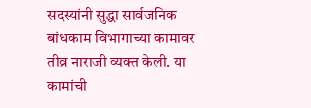सदस्यांनी सुद्धा सार्वजनिक बांधकाम विभागाच्या कामावर तीव्र नाराजी व्यक्त केली. या कामांची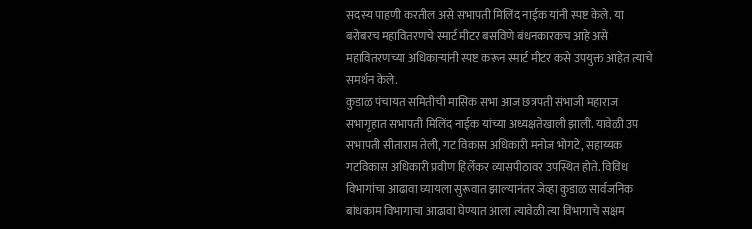सदस्य पाहणी करतील असे सभापती मिलिंद नाईक यांनी स्पष्ट केले. या बरोबरच महावितरणचे स्मार्ट मीटर बसविणे बंधनकारकच आहे असे महावितरणच्या अधिकाऱ्यांनी स्पष्ट करून स्मार्ट मीटर कसे उपयुक्त आहेत त्याचे समर्थन केले.
कुडाळ पंचायत समितीची मासिक सभा आज छत्रपती संभाजी महाराज सभागृहात सभापती मिलिंद नाईक यांच्या अध्यक्षतेखाली झाली. यावेळी उप सभापती सीताराम तेली, गट विकास अधिकारी मनोज भोगटे, सहाय्यक गटविकास अधिकारी प्रवीण हिर्लेकर व्यासपीठावर उपस्थित होते. विविध विभागांचा आढावा घ्यायला सुरूवात झाल्यानंतर जेव्हा कुडाळ सार्वजनिक बांधकाम विभागाचा आढावा घेण्यात आला त्यावेळी त्या विभागाचे सक्षम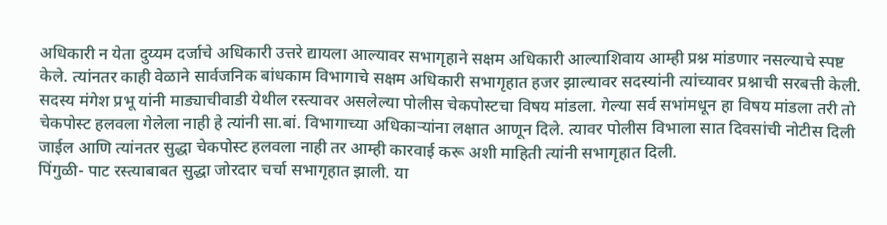अधिकारी न येता दुय्यम दर्जाचे अधिकारी उत्तरे द्यायला आल्यावर सभागृहाने सक्षम अधिकारी आल्याशिवाय आम्ही प्रश्न मांडणार नसल्याचे स्पष्ट केले. त्यांनतर काही वेळाने सार्वजनिक बांधकाम विभागाचे सक्षम अधिकारी सभागृहात हजर झाल्यावर सदस्यांनी त्यांच्यावर प्रश्नाची सरबत्ती केली. सदस्य मंगेश प्रभू यांनी माड्याचीवाडी येथील रस्त्यावर असलेल्या पोलीस चेकपोस्टचा विषय मांडला. गेल्या सर्व सभांमधून हा विषय मांडला तरी तो चेकपोस्ट हलवला गेलेला नाही हे त्यांनी सा.बां. विभागाच्या अधिकाऱ्यांना लक्षात आणून दिले. त्यावर पोलीस विभाला सात दिवसांची नोटीस दिली जाईल आणि त्यांनतर सुद्धा चेकपोस्ट हलवला नाही तर आम्ही कारवाई करू अशी माहिती त्यांनी सभागृहात दिली.
पिंगुळी- पाट रस्त्याबाबत सुद्धा जोरदार चर्चा सभागृहात झाली. या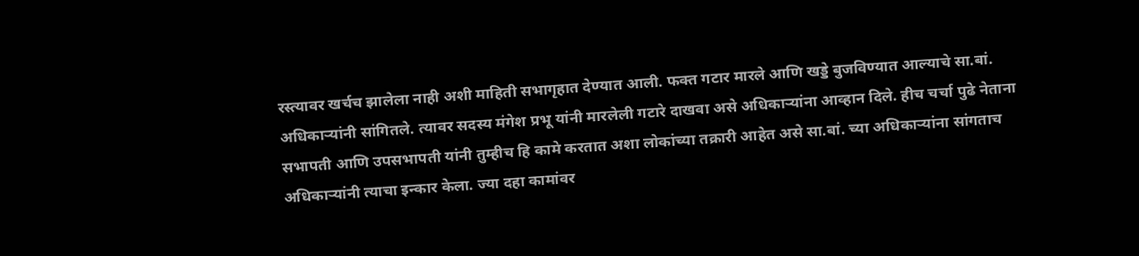रस्त्यावर खर्चच झालेला नाही अशी माहिती सभागृहात देण्यात आली. फक्त गटार मारले आणि खड्डे बुजविण्यात आल्याचे सा.बां. अधिकाऱ्यांनी सांगितले. त्यावर सदस्य मंगेश प्रभू यांनी मारलेली गटारे दाखवा असे अधिकाऱ्यांना आव्हान दिले. हीच चर्चा पुढे नेताना सभापती आणि उपसभापती यांनी तुम्हीच हि कामे करतात अशा लोकांच्या तक्रारी आहेत असे सा.बां. च्या अधिकाऱ्यांना सांगताच अधिकाऱ्यांनी त्याचा इन्कार केला. ज्या दहा कामांवर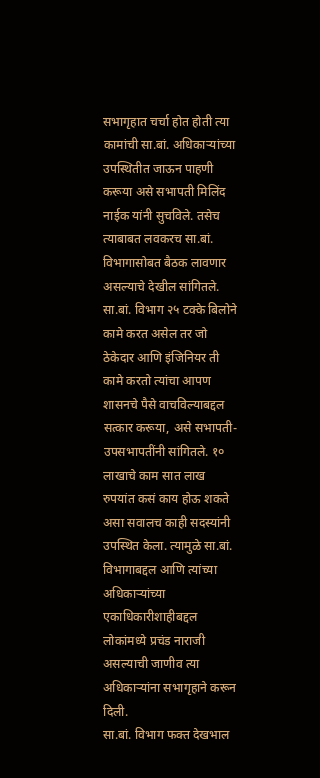सभागृहात चर्चा होत होती त्या कामांची सा.बां. अधिकाऱ्यांच्या उपस्थितीत जाऊन पाहणी करूया असे सभापती मिलिंद नाईक यांनी सुचविले. तसेच त्याबाबत लवकरच सा.बां. विभागासोबत बैठक लावणार असल्याचे देखील सांगितले.
सा.बां. विभाग २५ टक्के बिलोने कामे करत असेल तर जो ठेकेदार आणि इंजिनियर ती कामे करतो त्यांचा आपण शासनचे पैसे वाचविल्याबद्दल सत्कार करूया, असे सभापती-उपसभापतींनी सांगितले. १० लाखाचे काम सात लाख रुपयांत कसं काय होऊ शकते असा सवालच काही सदस्यांनी उपस्थित केला. त्यामुळे सा.बां. विभागाबद्दल आणि त्यांच्या अधिकाऱ्यांच्या एकाधिकारीशाहीबद्दल लोकांमध्ये प्रचंड नाराजी असल्याची जाणीव त्या अधिकाऱ्यांना सभागृहाने करून दिली.
सा.बां. विभाग फक्त देखभाल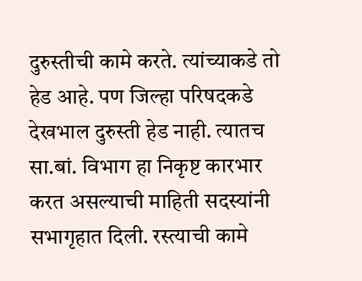दुरुस्तीची कामे करते. त्यांच्याकडे तो हेड आहे. पण जिल्हा परिषदकडे देखभाल दुरुस्ती हेड नाही. त्यातच सा.बां. विभाग हा निकृष्ट कारभार करत असल्याची माहिती सदस्यांनी सभागृहात दिली. रस्त्याची कामे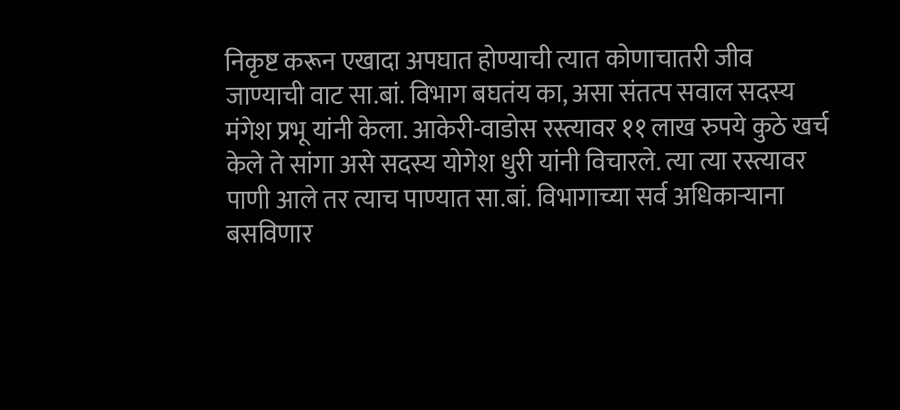निकृष्ट करून एखादा अपघात होण्याची त्यात कोणाचातरी जीव जाण्याची वाट सा.बां. विभाग बघतंय का, असा संतत्प सवाल सदस्य मंगेश प्रभू यांनी केला. आकेरी-वाडोस रस्त्यावर ११ लाख रुपये कुठे खर्च केले ते सांगा असे सदस्य योगेश धुरी यांनी विचारले. त्या त्या रस्त्यावर पाणी आले तर त्याच पाण्यात सा.बां. विभागाच्या सर्व अधिकाऱ्याना बसविणार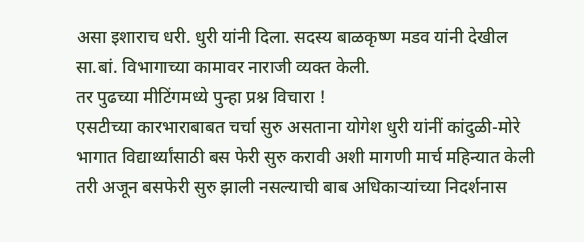असा इशाराच धरी. धुरी यांनी दिला. सदस्य बाळकृष्ण मडव यांनी देखील सा.बां. विभागाच्या कामावर नाराजी व्यक्त केली.
तर पुढच्या मीटिंगमध्ये पुन्हा प्रश्न विचारा !
एसटीच्या कारभाराबाबत चर्चा सुरु असताना योगेश धुरी यांनीं कांदुळी-मोरे भागात विद्यार्थ्यांसाठी बस फेरी सुरु करावी अशी मागणी मार्च महिन्यात केली तरी अजून बसफेरी सुरु झाली नसल्याची बाब अधिकाऱ्यांच्या निदर्शनास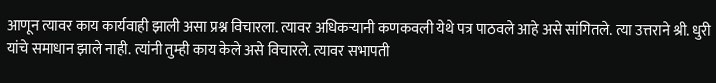आणून त्यावर काय कार्यवाही झाली असा प्रश्न विचारला. त्यावर अधिकऱ्यानी कणकवली येथे पत्र पाठवले आहे असे सांगितले. त्या उत्तराने श्री. धुरी यांचे समाधान झाले नाही. त्यांनी तुम्ही काय केले असे विचारले. त्यावर सभापती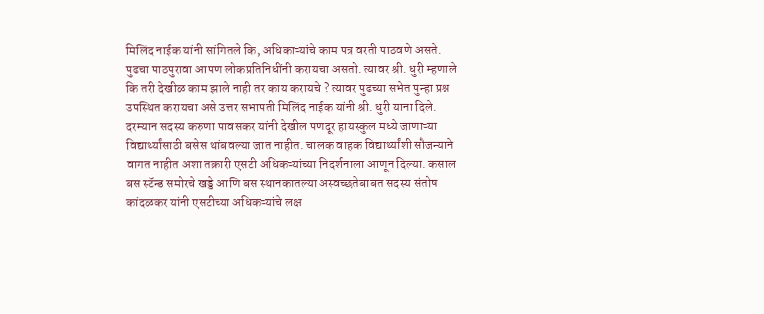मिलिंद नाईक यांनी सांगितले कि, अधिकाऱ्यांचे काम पत्र वरती पाठवणे असते. पुढचा पाठपुरावा आपण लोकप्रतिनिधींनी करायचा असतो. त्यावर श्री. धुरी म्हणाले कि तरी देखीळ काम झाले नाही तर काय करायचे ? त्यावर पुढच्या सभेत पुन्हा प्रश्न उपस्थित करायचा असे उत्तर सभापती मिलिंद नाईक यांनी श्री. धुरी याना दिले.
दरम्यान सदस्य करुणा पावसकर यांनी देखील पणदूर हायस्कुल मध्ये जाणाऱ्या विद्यार्थ्यांसाठी बसेस थांबवल्या जात नाहीत. चालक वाहक विद्यार्थ्यांशी सौजन्याने वागत नाहीत अशा तक्रारी एसटी अधिकऱ्यांच्या निदर्शनाला आणून दिल्या. कसाल बस स्टॅन्ड समोरचे खड्डे आणि बस स्थानकातल्या अस्वच्छतेबाबत सदस्य संतोष कांदळकर यांनी एसटीच्या अधिकऱ्यांचे लक्ष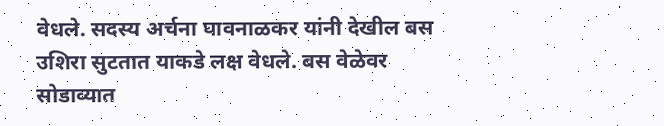वेधले. सदस्य अर्चना घावनाळकर यांनी देखील बस उशिरा सुटतात याकडे लक्ष वेधले. बस वेळेवर सोडाव्यात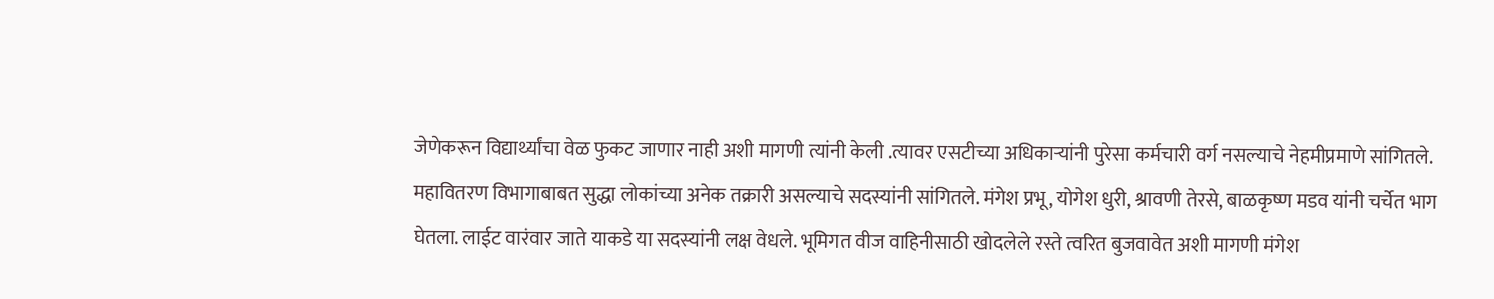जेणेकरून विद्यार्थ्यांचा वेळ फुकट जाणार नाही अशी मागणी त्यांनी केली .त्यावर एसटीच्या अधिकाऱ्यांनी पुरेसा कर्मचारी वर्ग नसल्याचे नेहमीप्रमाणे सांगितले.
महावितरण विभागाबाबत सुद्धा लोकांच्या अनेक तक्रारी असल्याचे सदस्यांनी सांगितले. मंगेश प्रभू, योगेश धुरी, श्रावणी तेरसे, बाळकृष्ण मडव यांनी चर्चेत भाग घेतला. लाईट वारंवार जाते याकडे या सदस्यांनी लक्ष वेधले. भूमिगत वीज वाहिनीसाठी खोदलेले रस्ते त्वरित बुजवावेत अशी मागणी मंगेश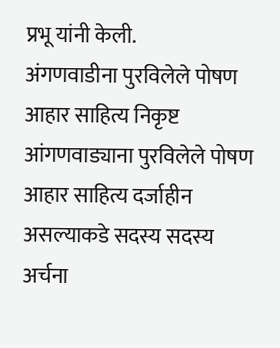प्रभू यांनी केली.
अंगणवाडीना पुरविलेले पोषण आहार साहित्य निकृष्ट
आंगणवाड्याना पुरविलेले पोषण आहार साहित्य दर्जाहीन असल्याकडे सदस्य सदस्य अर्चना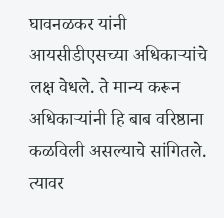घावनळकर यांनी आयसीडीएसच्या अधिकाऱ्यांचे लक्ष वेधले. ते मान्य करून अधिकाऱ्यांनी हि बाब वरिष्ठाना कळविली असल्याचे सांगितले. त्यावर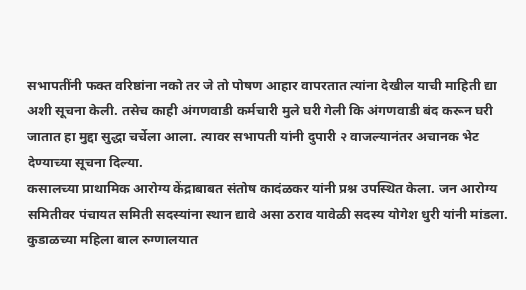सभापतींनी फक्त वरिष्ठांना नको तर जे तो पोषण आहार वापरतात त्यांना देखील याची माहिती द्या अशी सूचना केली. तसेच काही अंगणवाडी कर्मचारी मुले घरी गेली कि अंगणवाडी बंद करून घरी जातात हा मुद्दा सुद्धा चर्चेला आला. त्यावर सभापती यांनी दुपारी २ वाजल्यानंतर अचानक भेट देण्याच्या सूचना दिल्या.
कसालच्या प्राथामिक आरोग्य केंद्राबाबत संतोष कादंळकर यांनी प्रश्न उपस्थित केला. जन आरोग्य समितीवर पंचायत समिती सदस्यांना स्थान द्यावे असा ठराव यावेळी सदस्य योगेश धुरी यांनी मांडला. कुडाळच्या महिला बाल रुग्णालयात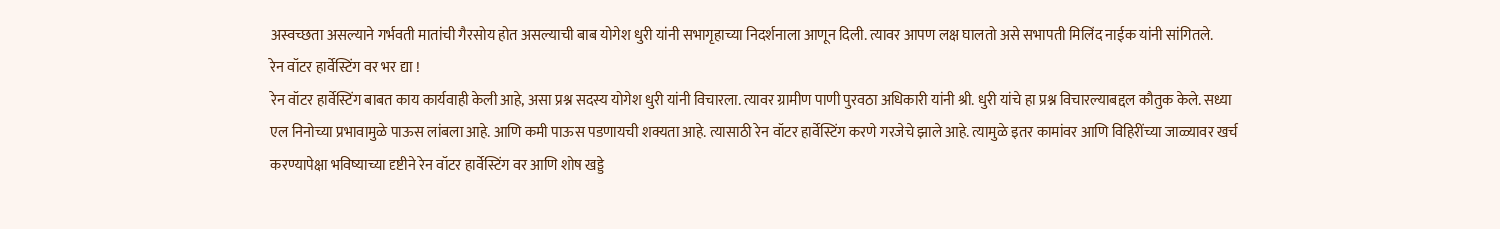अस्वच्छता असल्याने गर्भवती मातांची गैरसोय होत असल्याची बाब योगेश धुरी यांनी सभागृहाच्या निदर्शनाला आणून दिली. त्यावर आपण लक्ष घालतो असे सभापती मिलिंद नाईक यांनी सांगितले.
रेन वॉटर हार्वेस्टिंग वर भर द्या !
रेन वॉटर हार्वेस्टिंग बाबत काय कार्यवाही केली आहे, असा प्रश्न सदस्य योगेश धुरी यांनी विचारला. त्यावर ग्रामीण पाणी पुरवठा अधिकारी यांनी श्री. धुरी यांचे हा प्रश्न विचारल्याबद्दल कौतुक केले. सध्या एल निनोच्या प्रभावामुळे पाऊस लांबला आहे. आणि कमी पाऊस पडणायची शक्यता आहे. त्यासाठी रेन वॉटर हार्वेस्टिंग करणे गरजेचे झाले आहे. त्यामुळे इतर कामांवर आणि विहिरींच्या जाळ्यावर खर्च करण्यापेक्षा भविष्याच्या दृष्टीने रेन वॉटर हार्वेस्टिंग वर आणि शोष खड्डे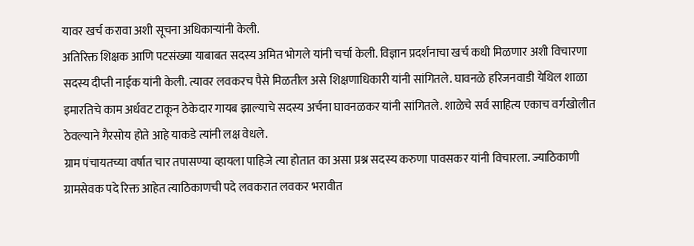यावर खर्च करावा अशी सूचना अधिकाऱ्यांनी केली.
अतिरिक्त शिक्षक आणि पटसंख्या याबाबत सदस्य अमित भोगले यांनी चर्चा केली. विज्ञान प्रदर्शनाचा खर्च कधी मिळणार अशी विचारणा सदस्य दीप्ती नाईक यांनी केली. त्यावर लवकरच पैसे मिळतील असे शिक्षणाधिकारी यांनी सांगितले. घावनळे हरिजनवाडी येथिल शाळा इमारतिचे काम अर्धवट टाकून ठेकेदार गायब झाल्याचे सदस्य अर्चना घावनळकर यांनी सांगितले. शाळेचे सर्व साहित्य एकाच वर्गखोलीत ठेवल्याने गैरसोय होते आहे याकडे त्यांनी लक्ष वेधले.
ग्राम पंचायतच्या वर्षात चार तपासण्या व्हायला पाहिजे त्या होतात का असा प्रश्न सदस्य करुणा पावसकर यांनी विचारला. ज्याठिकाणी ग्रामसेवक पदे रिक्त आहेत त्याठिकाणची पदे लवकरात लवकर भरावीत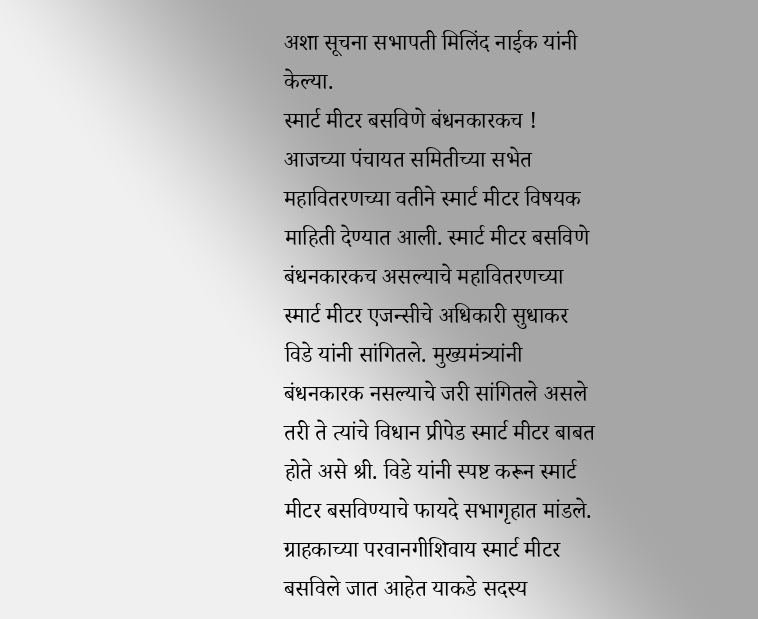अशा सूचना सभापती मिलिंद नाईक यांनी केल्या.
स्मार्ट मीटर बसविणे बंधनकारकच !
आजच्या पंचायत समितीच्या सभेत महावितरणच्या वतीने स्मार्ट मीटर विषयक माहिती देण्यात आली. स्मार्ट मीटर बसविणे बंधनकारकच असल्याचे महावितरणच्या स्मार्ट मीटर एजन्सीचे अधिकारी सुधाकर विडे यांनी सांगितले. मुख्यमंत्र्यांनी बंधनकारक नसल्याचे जरी सांगितले असले तरी ते त्यांचे विधान प्रीपेड स्मार्ट मीटर बाबत होते असे श्री. विडे यांनी स्पष्ट करून स्मार्ट मीटर बसविण्याचे फायदे सभागृहात मांडले. ग्राहकाच्या परवानगीशिवाय स्मार्ट मीटर बसविले जात आहेत याकडे सदस्य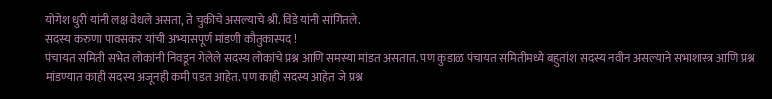योगेश धुरी यांनी लक्ष वेधले असता, ते चुकीचे असल्याचे श्री. विडे यांनी सांगितले.
सदस्य करुणा पावसकर यांची अभ्यासपूर्ण मांडणी कौतुकास्पद !
पंचायत समिती सभेत लोकांनी निवडून गेलेले सदस्य लोकांचे प्रश्न आणि समस्या मांडत असतात. पण कुडाळ पंचायत समितीमध्ये बहुतांश सदस्य नवीन असल्याने सभाशास्त्र आणि प्रश्न मांडण्यात काही सदस्य अजूनही कमी पडत आहेत. पण काही सदस्य आहेत जे प्रश्न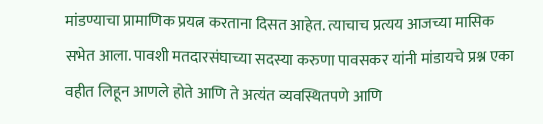मांडण्याचा प्रामाणिक प्रयत्न करताना दिसत आहेत. त्याचाच प्रत्यय आजच्या मासिक सभेत आला. पावशी मतदारसंघाच्या सदस्या करुणा पावसकर यांनी मांडायचे प्रश्न एका वहीत लिहून आणले होते आणि ते अत्यंत व्यवस्थितपणे आणि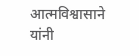आत्मविश्वासाने यांनी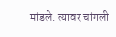मांडले. त्यावर चांगली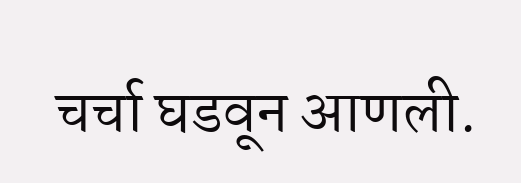चर्चा घडवून आणली.